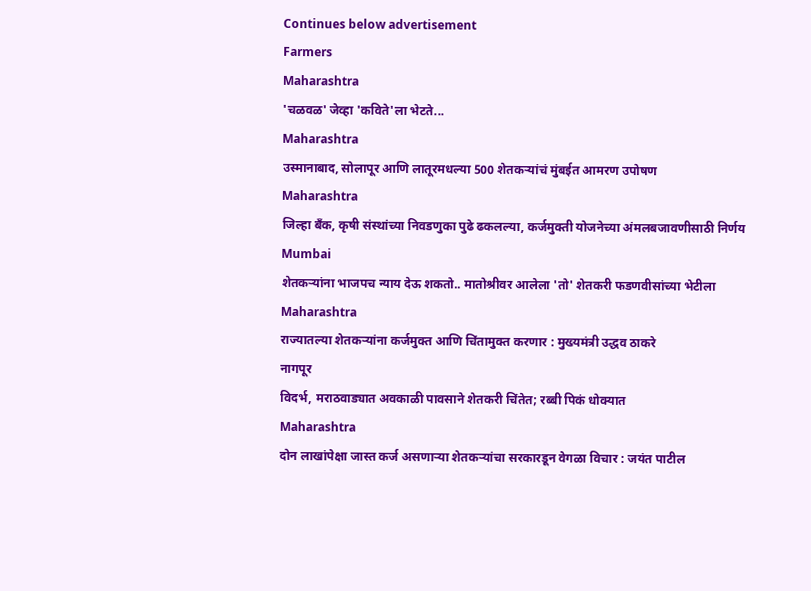Continues below advertisement
Farmers
Maharashtra
'चळवळ' जेव्हा 'कविते'ला भेटते...
Maharashtra
उस्मानाबाद, सोलापूर आणि लातूरमधल्या 500 शेतकऱ्यांचं मुंबईत आमरण उपोषण
Maharashtra
जिल्हा बँक, कृषी संस्थांच्या निवडणुका पुढे ढकलल्या, कर्जमुक्ती योजनेच्या अंमलबजावणीसाठी निर्णय
Mumbai
शेतकऱ्यांना भाजपच न्याय देऊ शकतो.. मातोश्रीवर आलेला 'तो' शेतकरी फडणवीसांच्या भेटीला
Maharashtra
राज्यातल्या शेतकऱ्यांना कर्जमुक्त आणि चिंतामुक्त करणार : मुख्यमंत्री उद्धव ठाकरे
नागपूर
विदर्भ, मराठवाड्यात अवकाळी पावसाने शेतकरी चिंतेत; रब्बी पिकं धोक्यात
Maharashtra
दोन लाखांपेक्षा जास्त कर्ज असणाऱ्या शेतकऱ्यांचा सरकारडून वेगळा विचार : जयंत पाटील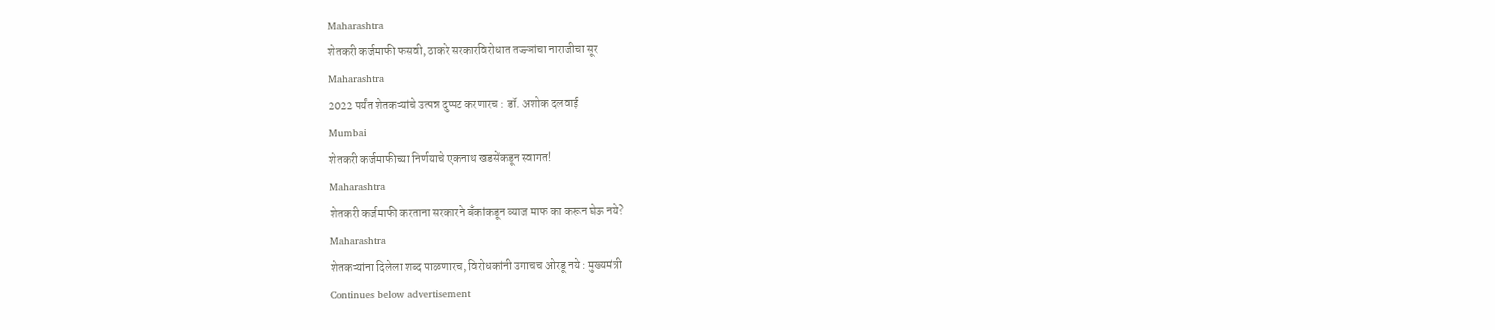Maharashtra
शेतकरी कर्जमाफी फसवी, ठाकरे सरकारविरोधात तज्ज्ञांचा नाराजीचा सूर
Maharashtra
2022 पर्यंत शेतकऱ्यांचे उत्पन्न दुप्पट करणारच : डॉ. अशोक दलवाई
Mumbai
शेतकरी कर्जमाफीच्या निर्णयाचे एकनाथ खडसेंकडून स्वागत!
Maharashtra
शेतकरी कर्जमाफी करताना सरकारने बँकांकडून व्याज माफ का करून घेऊ नये?
Maharashtra
शेतकऱ्यांना दिलेला शब्द पाळणारच, विरोधकांनी उगाचच ओरडू नये : मुख्यमंत्री
Continues below advertisement